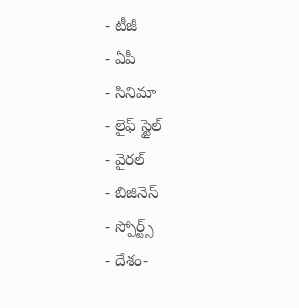- టీజీ
- ఏపీ
- సినిమా
- లైఫ్ స్టైల్
- వైరల్
- బిజినెస్
- స్పోర్ట్స్
- దేశం-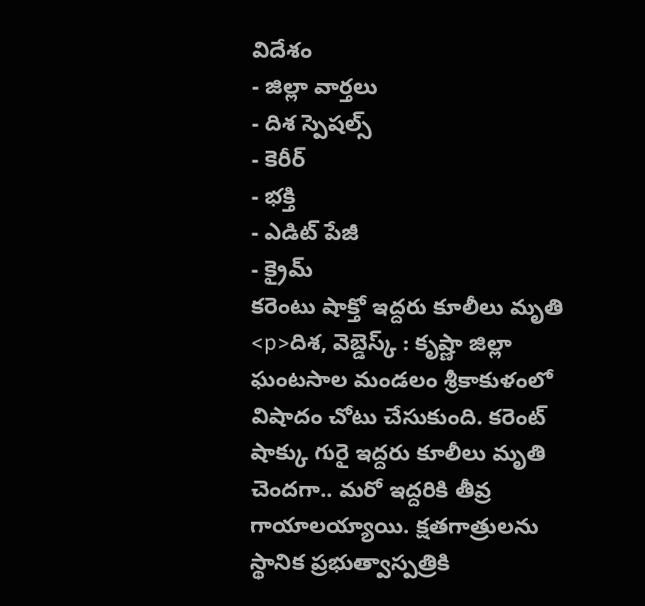విదేశం
- జిల్లా వార్తలు
- దిశ స్పెషల్స్
- కెరీర్
- భక్తి
- ఎడిట్ పేజీ
- క్రైమ్
కరెంటు షాక్తో ఇద్దరు కూలీలు మృతి
<p>దిశ, వెబ్డెస్క్ : కృష్ణా జిల్లా ఘంటసాల మండలం శ్రీకాకుళంలో విషాదం చోటు చేసుకుంది. కరెంట్ షాక్కు గురై ఇద్దరు కూలీలు మృతి చెందగా.. మరో ఇద్దరికి తీవ్ర గాయాలయ్యాయి. క్షతగాత్రులను స్థానిక ప్రభుత్వాస్పత్రికి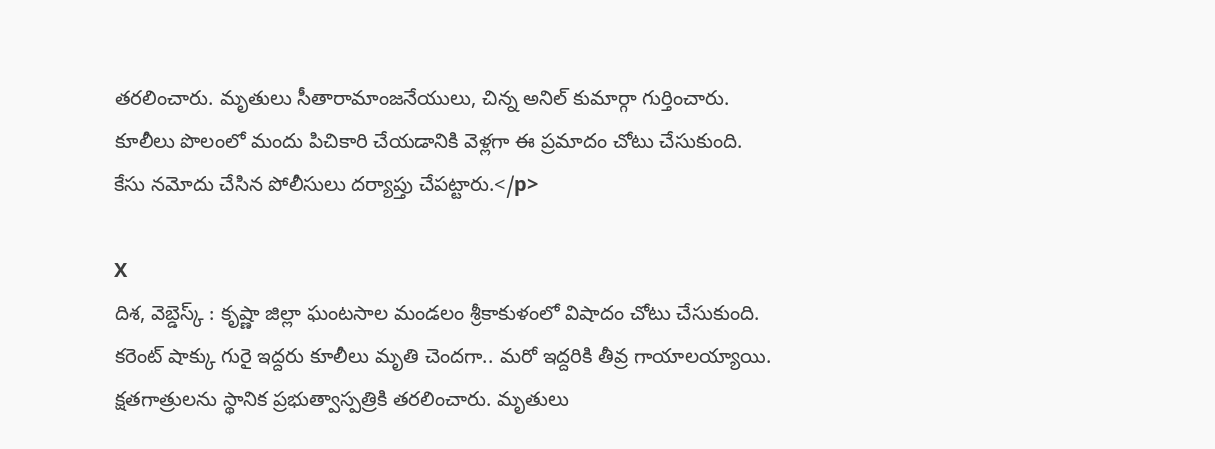తరలించారు. మృతులు సీతారామాంజనేయులు, చిన్న అనిల్ కుమార్గా గుర్తించారు. కూలీలు పొలంలో మందు పిచికారి చేయడానికి వెళ్లగా ఈ ప్రమాదం చోటు చేసుకుంది. కేసు నమోదు చేసిన పోలీసులు దర్యాప్తు చేపట్టారు.</p>

X
దిశ, వెబ్డెస్క్ : కృష్ణా జిల్లా ఘంటసాల మండలం శ్రీకాకుళంలో విషాదం చోటు చేసుకుంది. కరెంట్ షాక్కు గురై ఇద్దరు కూలీలు మృతి చెందగా.. మరో ఇద్దరికి తీవ్ర గాయాలయ్యాయి. క్షతగాత్రులను స్థానిక ప్రభుత్వాస్పత్రికి తరలించారు. మృతులు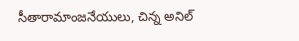సీతారామాంజనేయులు, చిన్న అనిల్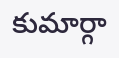కుమార్గా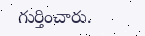గుర్తించారు.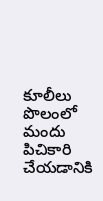కూలీలు పొలంలో మందు పిచికారి చేయడానికి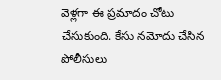వెళ్లగా ఈ ప్రమాదం చోటు చేసుకుంది. కేసు నమోదు చేసిన పోలీసులు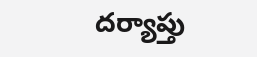దర్యాప్తు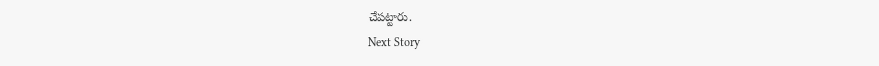చేపట్టారు.
Next Story